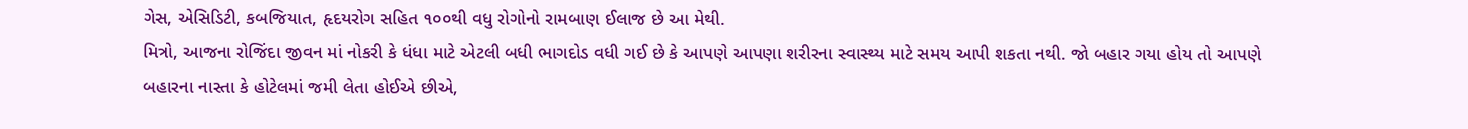ગેસ, એસિડિટી, કબજિયાત, હૃદયરોગ સહિત ૧૦૦થી વધુ રોગોનો રામબાણ ઈલાજ છે આ મેથી.
મિત્રો, આજના રોજિંદા જીવન માં નોકરી કે ધંધા માટે એટલી બધી ભાગદોડ વધી ગઈ છે કે આપણે આપણા શરીરના સ્વાસ્થ્ય માટે સમય આપી શકતા નથી. જો બહાર ગયા હોય તો આપણે બહારના નાસ્તા કે હોટેલમાં જમી લેતા હોઈએ છીએ,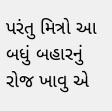પરંતુ મિત્રો આ બધું બહારનું રોજ ખાવુ એ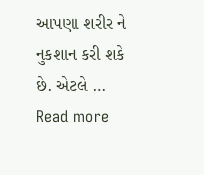આપણા શરીર ને નુકશાન કરી શકે છે. એટલે … Read more